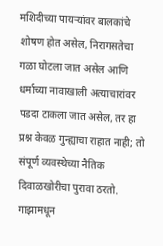मशिदीच्या पायऱ्यांवर बालकांचे शोषण होत असेल, निरागसतेचा गळा घोटला जात असेल आणि धर्माच्या नावाखाली अत्याचारांवर पडदा टाकला जात असेल, तर हा प्रश्न केवळ गुन्ह्याचा राहात नाही; तो संपूर्ण व्यवस्थेच्या नैतिक दिवाळखोरीचा पुरावा ठरतो. गाझामधून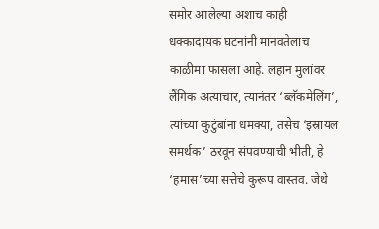समोर आलेल्या अशाच काही धक्कादायक घटनांनी मानवतेलाच काळीमा फासला आहे. लहान मुलांवर लैंगिक अत्याचार, त्यानंतर ‘ब्लॅकमेलिंग’, त्यांच्या कुटुंबांना धमक्या, तसेच ‘इस्रायल समर्थक’ ठरवून संपवण्याची भीती, हे ‘हमास’च्या सत्तेचे कुरूप वास्तव. जेथे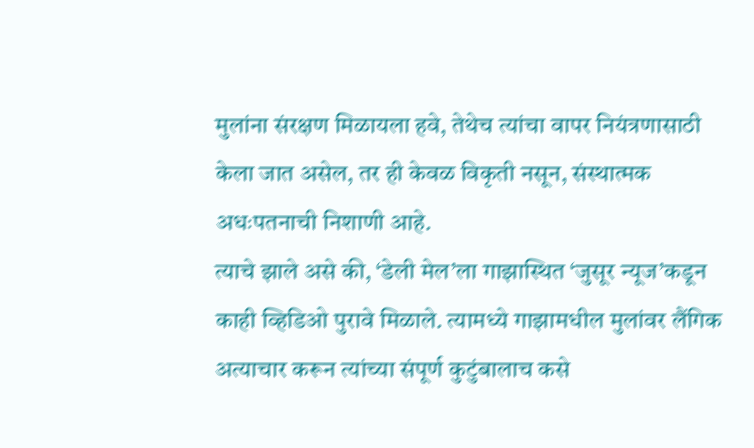मुलांना संरक्षण मिळायला हवे, तेथेच त्यांचा वापर नियंत्रणासाठी केला जात असेल, तर ही केवळ विकृती नसून, संस्थात्मक अधःपतनाची निशाणी आहे.
त्याचे झाले असे की, ‘डेली मेल’ला गाझास्थित ‘जुसूर न्यूज’कडून काही व्हिडिओ पुरावे मिळाले. त्यामध्ये गाझामधील मुलांवर लैंगिक अत्याचार करून त्यांच्या संपूर्ण कुटुंबालाच कसे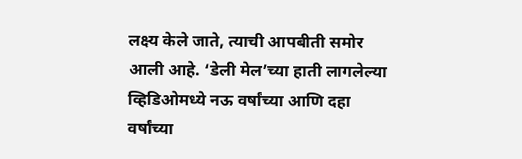लक्ष्य केले जाते, त्याची आपबीती समोर आली आहे. ‘डेली मेल’च्या हाती लागलेल्या व्हिडिओमध्ये नऊ वर्षांच्या आणि दहा वर्षांच्या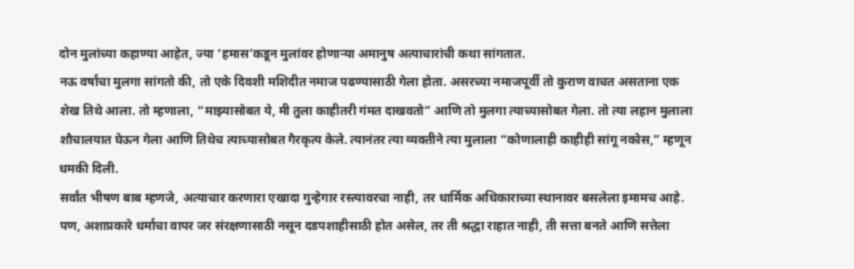दोन मुलांच्या कहाण्या आहेत, ज्या ‘हमास’कडून मुलांवर होणाऱ्या अमानुष अत्याचारांची कथा सांगतात.
नऊ वर्षांचा मुलगा सांगतो की, तो एके दिवशी मशिदीत नमाज पढण्यासाठी गेला होता. असरच्या नमाजपूर्वी तो कुराण वाचत असताना एक शेख तिथे आला. तो म्हणाला, “माझ्यासोबत ये, मी तुला काहीतरी गंमत दाखवतो” आणि तो मुलगा त्याच्यासोबत गेला. तो त्या लहान मुलाला शौचालयात घेऊन गेला आणि तिथेच त्याच्यासोबत गैरकृत्य केले. त्यानंतर त्या व्यक्तीने त्या मुलाला “कोणालाही काहीही सांगू नकोस,” म्हणून धमकी दिली.
सर्वांत भीषण बाब म्हणजे, अत्याचार करणारा एखादा गुन्हेगार रस्त्यावरचा नाही, तर धार्मिक अधिकाराच्या स्थानावर बसलेला इमामच आहे. पण, अशाप्रकारे धर्माचा वापर जर संरक्षणासाठी नसून दडपशाहीसाठी होत असेल, तर ती श्रद्धा राहात नाही, ती सत्ता बनते आणि सत्तेला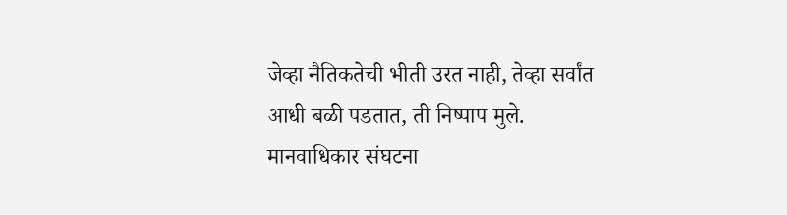जेव्हा नैतिकतेची भीती उरत नाही, तेव्हा सर्वांत आधी बळी पडतात, ती निष्पाप मुले. मानवाधिकार संघटना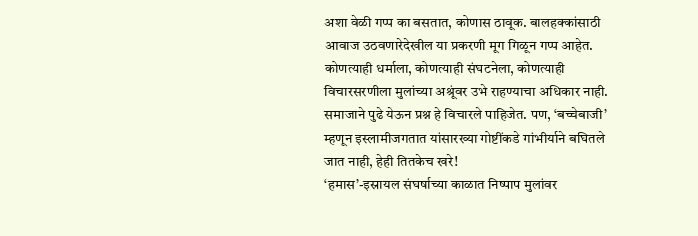अशा वेळी गप्प का बसतात, कोणास ठावूक. बालहक्कांसाठी आवाज उठवणारेदेखील या प्रकरणी मूग गिळून गप्प आहेत. कोणत्याही धर्माला, कोणत्याही संघटनेला, कोणत्याही विचारसरणीला मुलांच्या अश्रूंवर उभे राहण्याचा अधिकार नाही. समाजाने पुढे येऊन प्रश्न हे विचारले पाहिजेत. पण, ‘बच्चेबाजी’ म्हणून इस्लामीजगतात यांसारख्या गोष्टींकडे गांभीर्याने बघितले जात नाही, हेही तितकेच खरे!
‘हमास’-इस्रायल संघर्षाच्या काळात निष्पाप मुलांवर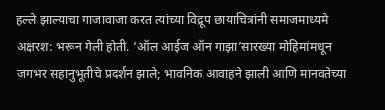हल्ले झाल्याचा गाजावाजा करत त्यांच्या विद्रूप छायाचित्रांनी समाजमाध्यमे अक्षरश: भरून गेली होती. ‘ऑल आईज ऑन गाझा’सारख्या मोहिमांमधून जगभर सहानुभूतीचे प्रदर्शन झाले; भावनिक आवाहने झाली आणि मानवतेच्या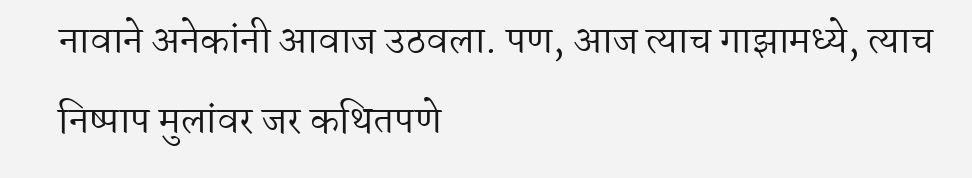नावाने अनेकांनी आवाज उठवला. पण, आज त्याच गाझामध्ये, त्याच निष्पाप मुलांवर जर कथितपणे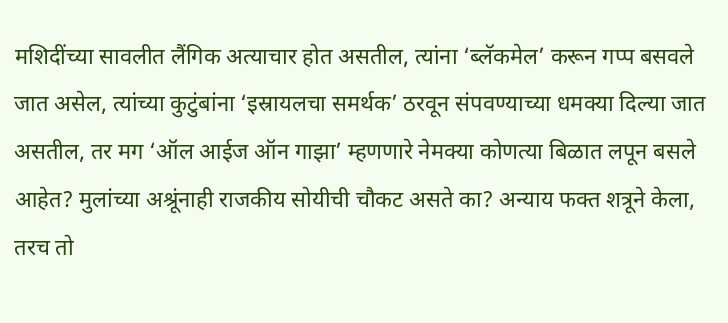मशिदींच्या सावलीत लैंगिक अत्याचार होत असतील, त्यांना ‘ब्लॅकमेल’ करून गप्प बसवले जात असेल, त्यांच्या कुटुंबांना ‘इस्रायलचा समर्थक’ ठरवून संपवण्याच्या धमक्या दिल्या जात असतील, तर मग ‘ऑल आईज ऑन गाझा’ म्हणणारे नेमक्या कोणत्या बिळात लपून बसले आहेत? मुलांच्या अश्रूंनाही राजकीय सोयीची चौकट असते का? अन्याय फक्त शत्रूने केला, तरच तो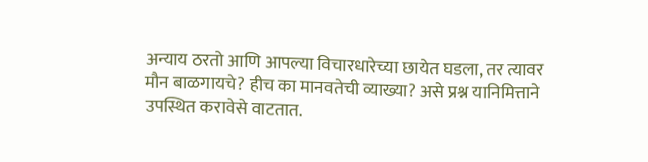अन्याय ठरतो आणि आपल्या विचारधारेच्या छायेत घडला, तर त्यावर मौन बाळगायचे? हीच का मानवतेची व्याख्या? असे प्रश्न यानिमित्ताने उपस्थित करावेसे वाटतात.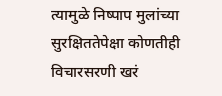त्यामुळे निष्पाप मुलांच्या सुरक्षिततेपेक्षा कोणतीही विचारसरणी खरं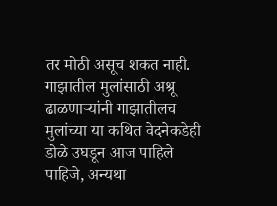तर मोठी असूच शकत नाही. गाझातील मुलांसाठी अश्रू ढाळणाऱ्यांनी गाझातीलच मुलांच्या या कथित वेदनेकडेही डोळे उघडून आज पाहिले पाहिजे, अन्यथा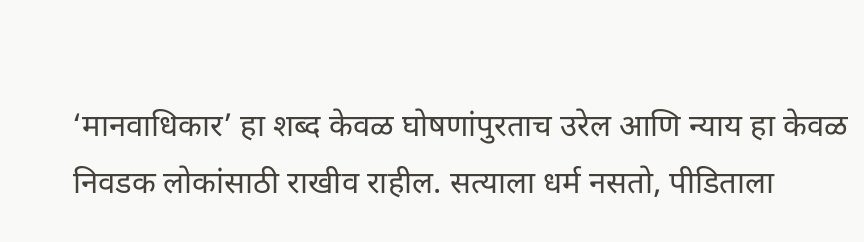‘मानवाधिकार’ हा शब्द केवळ घोषणांपुरताच उरेल आणि न्याय हा केवळ निवडक लोकांसाठी राखीव राहील. सत्याला धर्म नसतो, पीडिताला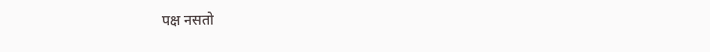पक्ष नसतो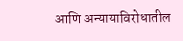आणि अन्यायाविरोधातील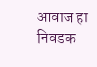आवाज हा निवडक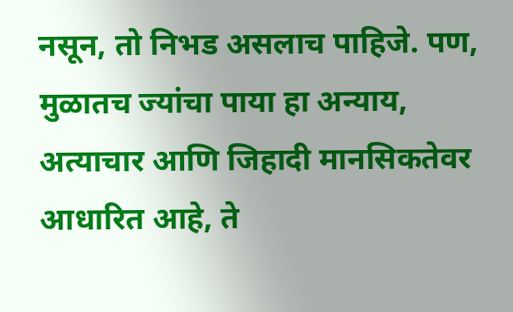नसून, तो निभड असलाच पाहिजे. पण, मुळातच ज्यांचा पाया हा अन्याय, अत्याचार आणि जिहादी मानसिकतेवर आधारित आहे, ते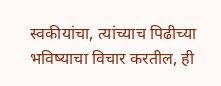स्वकीयांचा, त्यांच्याच पिढीच्या भविष्याचा विचार करतील, ही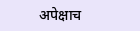अपेक्षाच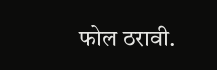फोल ठरावी.